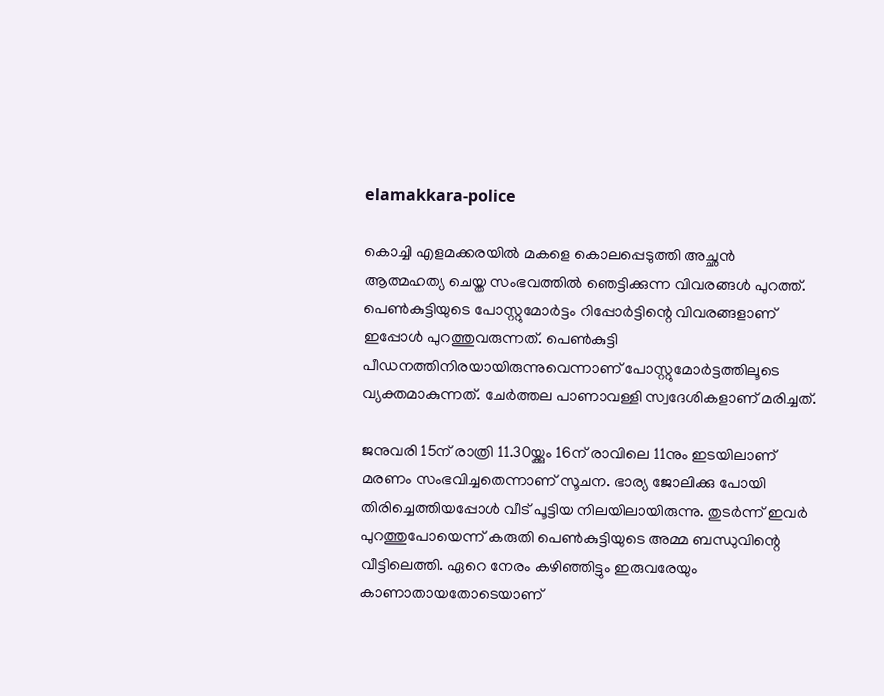elamakkara-police

കൊച്ചി എളമക്കരയില്‍ മകളെ കൊലപ്പെടുത്തി അച്ഛന്‍ ആത്മഹത്യ ചെയ്ത സംഭവത്തില്‍ ഞെട്ടിക്കുന്ന വിവരങ്ങള്‍ പുറത്ത്. പെണ്‍കുട്ടിയുടെ പോസ്റ്റുമോര്‍ട്ടം റിപ്പോര്‍ട്ടിന്റെ വിവരങ്ങളാണ് ഇപ്പോള്‍ പുറത്തുവരുന്നത്. പെണ്‍കുട്ടി പീഡനത്തിനിരയായിരുന്നുവെന്നാണ് പോസ്റ്റുമോര്‍ട്ടത്തിലൂടെ വ്യക്തമാകുന്നത്. ചേര്‍ത്തല പാണാവള്ളി സ്വദേശികളാണ് മരിച്ചത്.

ജനുവരി 15ന് രാത്രി 11.30യ്ക്കും 16ന് രാവിലെ 11നും ഇടയിലാണ് മരണം സംഭവിച്ചതെന്നാണ് സൂചന. ഭാര്യ ജോലിക്കു പോയി തിരിച്ചെത്തിയപ്പോള്‍ വീട് പൂട്ടിയ നിലയിലായിരുന്നു. തുടര്‍ന്ന് ഇവര്‍ പുറത്തുപോയെന്ന് കരുതി പെണ്‍കുട്ടിയുടെ അമ്മ ബന്ധുവിന്റെ വീട്ടിലെത്തി. ഏറെ നേരം കഴിഞ്ഞിട്ടും ഇരുവരേയും  കാണാതായതോടെയാണ്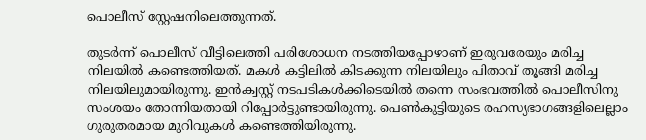പൊലീസ് സ്റ്റേഷനിലെത്തുന്നത്.

തുടര്‍ന്ന് പൊലീസ് വീട്ടിലെത്തി പരിശോധന നടത്തിയപ്പോഴാണ് ഇരുവരേയും മരിച്ച നിലയില്‍ കണ്ടെത്തിയത്. മകള്‍ കട്ടിലില്‍ കിടക്കുന്ന നിലയിലും പിതാവ് തൂങ്ങി മരിച്ച നിലയിലുമായിരുന്നു. ഇന്‍ക്വസ്റ്റ് നടപടികള്‍ക്കിടെയില്‍ തന്നെ സംഭവത്തില്‍ പൊലീസിനു സംശയം തോന്നിയതായി റിപ്പോര്‍ട്ടുണ്ടായിരുന്നു. പെണ്‍കുട്ടിയുടെ രഹസ്യഭാഗങ്ങളിലെല്ലാം ഗുരുതരമായ മുറിവുകള്‍ കണ്ടെത്തിയിരുന്നു.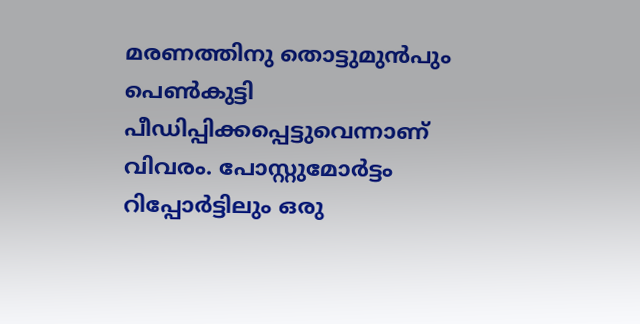മരണത്തിനു തൊട്ടുമുന്‍പും പെണ്‍കുട്ടി പീഡിപ്പിക്കപ്പെട്ടുവെന്നാണ് വിവരം. പോസ്റ്റുമോര്‍ട്ടം റിപ്പോര്‍ട്ടിലും ഒരു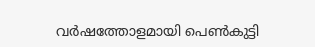വര്‍ഷത്തോളമായി പെണ്‍കുട്ടി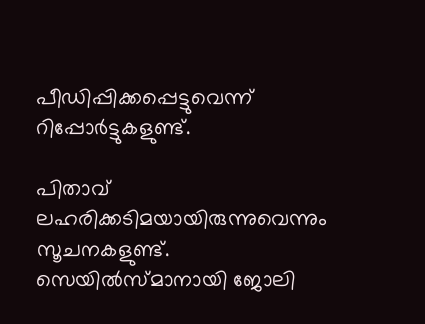പീഡിപ്പിക്കപ്പെട്ടുവെന്ന് റിപ്പോര്‍ട്ടുകളുണ്ട്.

പിതാവ് ലഹരിക്കടിമയായിരുന്നുവെന്നും സൂചനകളുണ്ട്. സെയില്‍സ്മാനായി ജോലി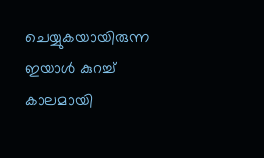ചെയ്യുകയായിരുന്ന ഇയാള്‍ കുറച്ച് കാലമായി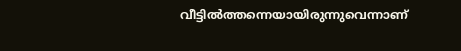വീട്ടില്‍ത്തന്നെയായിരുന്നുവെന്നാണ്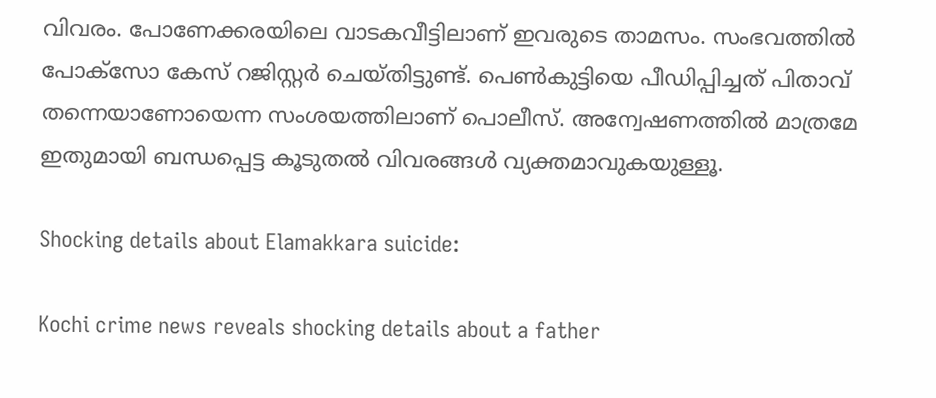വിവരം. പോണേക്കരയിലെ വാടകവീട്ടിലാണ് ഇവരുടെ താമസം. സംഭവത്തില്‍ പോക്സോ കേസ് റജിസ്റ്റര്‍ ചെയ്തിട്ടുണ്ട്. പെണ്‍കുട്ടിയെ പീഡിപ്പിച്ചത് പിതാവ് തന്നെയാണോയെന്ന സംശയത്തിലാണ് പൊലീസ്. അന്വേഷണത്തില്‍ മാത്രമേ ഇതുമായി ബന്ധപ്പെട്ട കൂടുതല്‍ വിവരങ്ങള്‍ വ്യക്തമാവുകയുള്ളൂ.

Shocking details about Elamakkara suicide:

Kochi crime news reveals shocking details about a father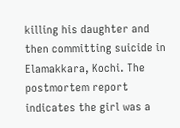killing his daughter and then committing suicide in Elamakkara, Kochi. The postmortem report indicates the girl was a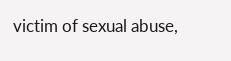victim of sexual abuse,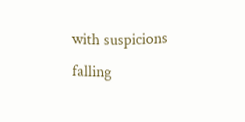with suspicions falling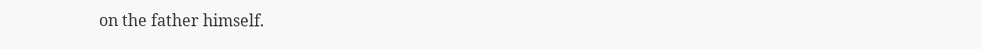on the father himself.